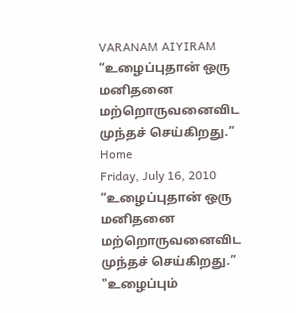VARANAM AIYIRAM
“உழைப்புதான் ஒரு மனிதனை மற்றொருவனைவிட முந்தச் செய்கிறது.”
Home
Friday, July 16, 2010
“உழைப்புதான் ஒரு மனிதனை மற்றொருவனைவிட முந்தச் செய்கிறது.”
"உழைப்பும்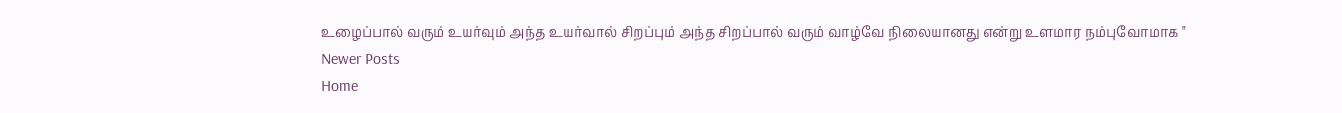உழைப்பால் வரும் உயர்வும் அந்த உயர்வால் சிறப்பும் அந்த சிறப்பால் வரும் வாழ்வே நிலையானது என்று உளமார நம்புவோமாக "
Newer Posts
Home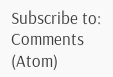Subscribe to:
Comments (Atom)